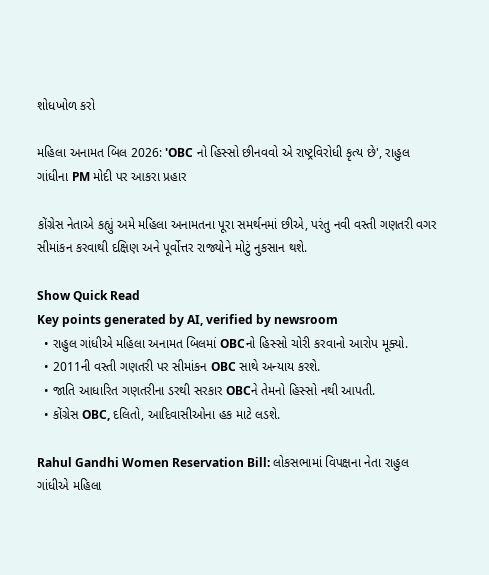શોધખોળ કરો

મહિલા અનામત બિલ 2026: 'OBC નો હિસ્સો છીનવવો એ રાષ્ટ્રવિરોધી કૃત્ય છે', રાહુલ ગાંધીના PM મોદી પર આકરા પ્રહાર

કોંગ્રેસ નેતાએ કહ્યું અમે મહિલા અનામતના પૂરા સમર્થનમાં છીએ, પરંતુ નવી વસ્તી ગણતરી વગર સીમાંકન કરવાથી દક્ષિણ અને પૂર્વોત્તર રાજ્યોને મોટું નુકસાન થશે.

Show Quick Read
Key points generated by AI, verified by newsroom
  • રાહુલ ગાંધીએ મહિલા અનામત બિલમાં OBCનો હિસ્સો ચોરી કરવાનો આરોપ મૂક્યો.
  • 2011ની વસ્તી ગણતરી પર સીમાંકન OBC સાથે અન્યાય કરશે.
  • જાતિ આધારિત ગણતરીના ડરથી સરકાર OBCને તેમનો હિસ્સો નથી આપતી.
  • કોંગ્રેસ OBC, દલિતો, આદિવાસીઓના હક માટે લડશે.

Rahul Gandhi Women Reservation Bill: લોકસભામાં વિપક્ષના નેતા રાહુલ ગાંધીએ મહિલા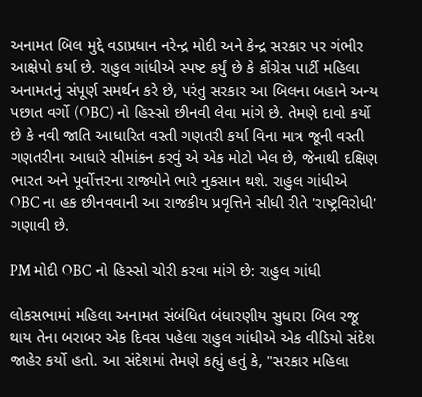અનામત બિલ મુદ્દે વડાપ્રધાન નરેન્દ્ર મોદી અને કેન્દ્ર સરકાર પર ગંભીર આક્ષેપો કર્યા છે. રાહુલ ગાંધીએ સ્પષ્ટ કર્યું છે કે કોંગ્રેસ પાર્ટી મહિલા અનામતનું સંપૂર્ણ સમર્થન કરે છે, પરંતુ સરકાર આ બિલના બહાને અન્ય પછાત વર્ગો (OBC) નો હિસ્સો છીનવી લેવા માંગે છે. તેમણે દાવો કર્યો છે કે નવી જાતિ આધારિત વસ્તી ગણતરી કર્યા વિના માત્ર જૂની વસ્તી ગણતરીના આધારે સીમાંકન કરવું એ એક મોટો ખેલ છે, જેનાથી દક્ષિણ ભારત અને પૂર્વોત્તરના રાજ્યોને ભારે નુકસાન થશે. રાહુલ ગાંધીએ OBC ના હક છીનવવાની આ રાજકીય પ્રવૃત્તિને સીધી રીતે 'રાષ્ટ્રવિરોધી' ગણાવી છે.

PM મોદી OBC નો હિસ્સો ચોરી કરવા માંગે છે: રાહુલ ગાંધી

લોકસભામાં મહિલા અનામત સંબંધિત બંધારણીય સુધારા બિલ રજૂ થાય તેના બરાબર એક દિવસ પહેલા રાહુલ ગાંધીએ એક વીડિયો સંદેશ જાહેર કર્યો હતો. આ સંદેશમાં તેમણે કહ્યું હતું કે, "સરકાર મહિલા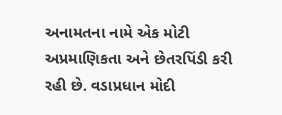અનામતના નામે એક મોટી અપ્રમાણિકતા અને છેતરપિંડી કરી રહી છે. વડાપ્રધાન મોદી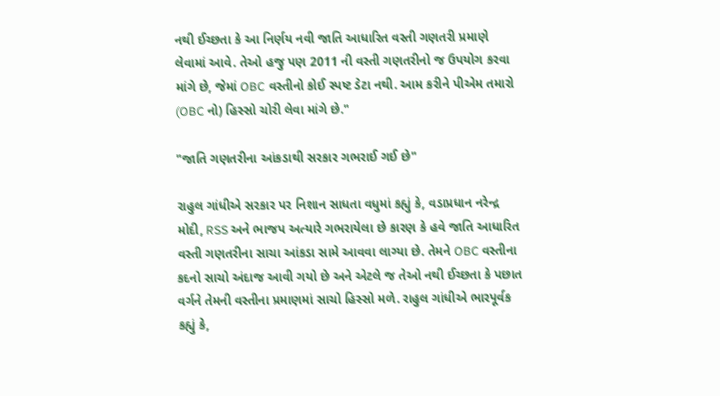નથી ઈચ્છતા કે આ નિર્ણય નવી જાતિ આધારિત વસ્તી ગણતરી પ્રમાણે લેવામાં આવે. તેઓ હજુ પણ 2011 ની વસ્તી ગણતરીનો જ ઉપયોગ કરવા માંગે છે, જેમાં OBC વસ્તીનો કોઈ સ્પષ્ટ ડેટા નથી. આમ કરીને પીએમ તમારો (OBC નો) હિસ્સો ચોરી લેવા માંગે છે."

"જાતિ ગણતરીના આંકડાથી સરકાર ગભરાઈ ગઈ છે"

રાહુલ ગાંધીએ સરકાર પર નિશાન સાધતા વધુમાં કહ્યું કે, વડાપ્રધાન નરેન્દ્ર મોદી, RSS અને ભાજપ અત્યારે ગભરાયેલા છે કારણ કે હવે જાતિ આધારિત વસ્તી ગણતરીના સાચા આંકડા સામે આવવા લાગ્યા છે. તેમને OBC વસ્તીના કદનો સાચો અંદાજ આવી ગયો છે અને એટલે જ તેઓ નથી ઈચ્છતા કે પછાત વર્ગને તેમની વસ્તીના પ્રમાણમાં સાચો હિસ્સો મળે. રાહુલ ગાંધીએ ભારપૂર્વક કહ્યું કે,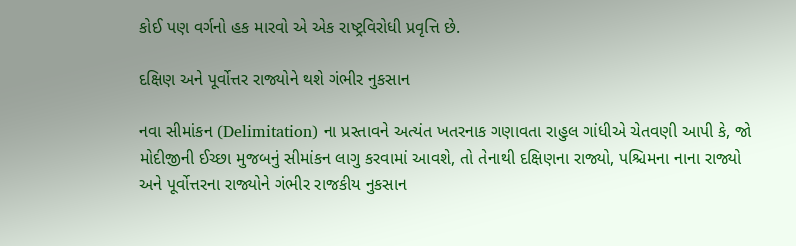કોઈ પણ વર્ગનો હક મારવો એ એક રાષ્ટ્રવિરોધી પ્રવૃત્તિ છે.

દક્ષિણ અને પૂર્વોત્તર રાજ્યોને થશે ગંભીર નુકસાન

નવા સીમાંકન (Delimitation) ના પ્રસ્તાવને અત્યંત ખતરનાક ગણાવતા રાહુલ ગાંધીએ ચેતવણી આપી કે, જો મોદીજીની ઈચ્છા મુજબનું સીમાંકન લાગુ કરવામાં આવશે, તો તેનાથી દક્ષિણના રાજ્યો, પશ્ચિમના નાના રાજ્યો અને પૂર્વોત્તરના રાજ્યોને ગંભીર રાજકીય નુકસાન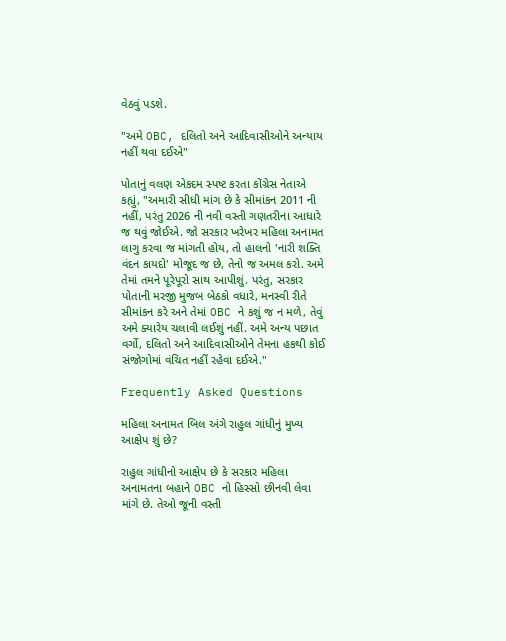વેઠવું પડશે.

"અમે OBC, દલિતો અને આદિવાસીઓને અન્યાય નહીં થવા દઈએ"

પોતાનું વલણ એકદમ સ્પષ્ટ કરતા કોંગ્રેસ નેતાએ કહ્યું, "અમારી સીધી માંગ છે કે સીમાંકન 2011 ની નહીં, પરંતુ 2026 ની નવી વસ્તી ગણતરીના આધારે જ થવું જોઈએ. જો સરકાર ખરેખર મહિલા અનામત લાગુ કરવા જ માંગતી હોય, તો હાલનો 'નારી શક્તિ વંદન કાયદો' મોજૂદ જ છે, તેનો જ અમલ કરો. અમે તેમાં તમને પૂરેપૂરો સાથ આપીશું. પરંતુ, સરકાર પોતાની મરજી મુજબ બેઠકો વધારે, મનસ્વી રીતે સીમાંકન કરે અને તેમાં OBC ને કશું જ ન મળે, તેવું અમે ક્યારેય ચલાવી લઈશું નહીં. અમે અન્ય પછાત વર્ગો, દલિતો અને આદિવાસીઓને તેમના હકથી કોઈ સંજોગોમાં વંચિત નહીં રહેવા દઈએ."

Frequently Asked Questions

મહિલા અનામત બિલ અંગે રાહુલ ગાંધીનું મુખ્ય આક્ષેપ શું છે?

રાહુલ ગાંધીનો આક્ષેપ છે કે સરકાર મહિલા અનામતના બહાને OBC નો હિસ્સો છીનવી લેવા માંગે છે. તેઓ જૂની વસ્તી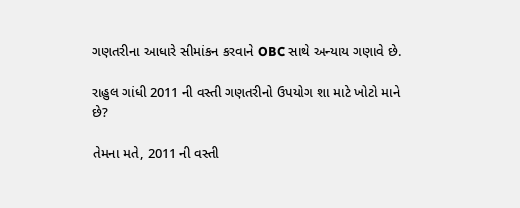ગણતરીના આધારે સીમાંકન કરવાને OBC સાથે અન્યાય ગણાવે છે.

રાહુલ ગાંધી 2011 ની વસ્તી ગણતરીનો ઉપયોગ શા માટે ખોટો માને છે?

તેમના મતે, 2011 ની વસ્તી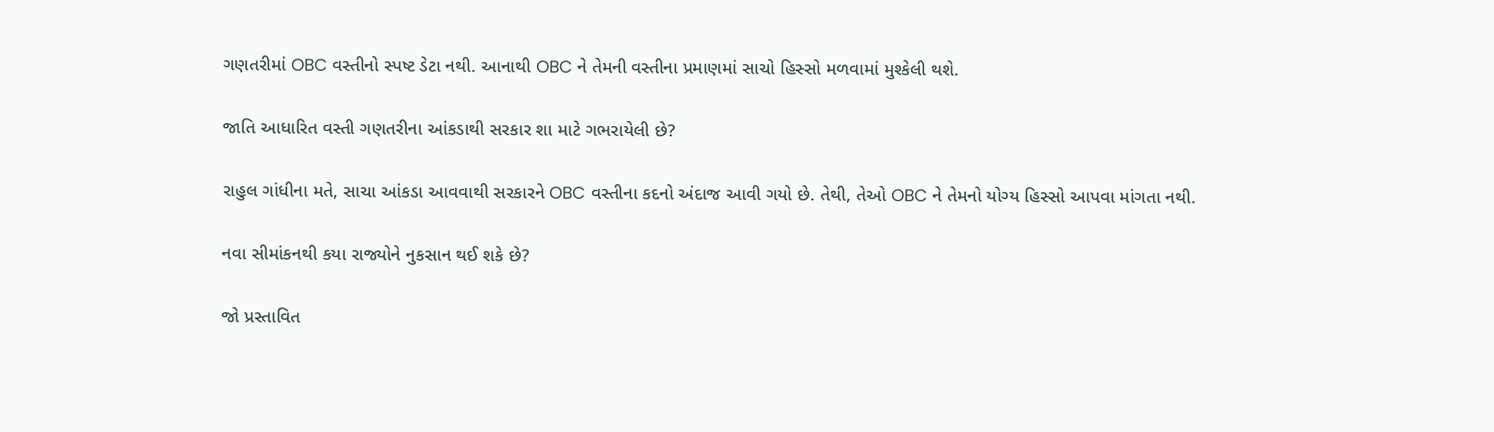ગણતરીમાં OBC વસ્તીનો સ્પષ્ટ ડેટા નથી. આનાથી OBC ને તેમની વસ્તીના પ્રમાણમાં સાચો હિસ્સો મળવામાં મુશ્કેલી થશે.

જાતિ આધારિત વસ્તી ગણતરીના આંકડાથી સરકાર શા માટે ગભરાયેલી છે?

રાહુલ ગાંધીના મતે, સાચા આંકડા આવવાથી સરકારને OBC વસ્તીના કદનો અંદાજ આવી ગયો છે. તેથી, તેઓ OBC ને તેમનો યોગ્ય હિસ્સો આપવા માંગતા નથી.

નવા સીમાંકનથી કયા રાજ્યોને નુકસાન થઈ શકે છે?

જો પ્રસ્તાવિત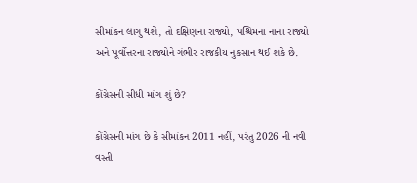સીમાંકન લાગુ થશે, તો દક્ષિણના રાજ્યો, પશ્ચિમના નાના રાજ્યો અને પૂર્વોત્તરના રાજ્યોને ગંભીર રાજકીય નુકસાન થઈ શકે છે.

કોંગ્રેસની સીધી માંગ શું છે?

કોંગ્રેસની માંગ છે કે સીમાંકન 2011 નહીં, પરંતુ 2026 ની નવી વસ્તી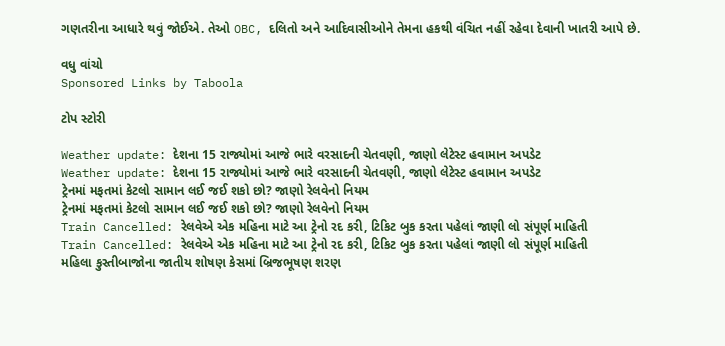ગણતરીના આધારે થવું જોઈએ. તેઓ OBC, દલિતો અને આદિવાસીઓને તેમના હકથી વંચિત નહીં રહેવા દેવાની ખાતરી આપે છે.

વધુ વાંચો
Sponsored Links by Taboola

ટોપ સ્ટોરી

Weather update: દેશના 15 રાજ્યોમાં આજે ભારે વરસાદની ચેતવણી, જાણો લેટેસ્ટ હવામાન અપડેટ
Weather update: દેશના 15 રાજ્યોમાં આજે ભારે વરસાદની ચેતવણી, જાણો લેટેસ્ટ હવામાન અપડેટ
ટ્રેનમાં મફતમાં કેટલો સામાન લઈ જઈ શકો છો? જાણો રેલવેનો નિયમ
ટ્રેનમાં મફતમાં કેટલો સામાન લઈ જઈ શકો છો? જાણો રેલવેનો નિયમ
Train Cancelled: રેલવેએ એક મહિના માટે આ ટ્રેનો રદ કરી, ટિકિટ બુક કરતા પહેલાં જાણી લો સંપૂર્ણ માહિતી
Train Cancelled: રેલવેએ એક મહિના માટે આ ટ્રેનો રદ કરી, ટિકિટ બુક કરતા પહેલાં જાણી લો સંપૂર્ણ માહિતી
મહિલા કુસ્તીબાજોના જાતીય શોષણ કેસમાં બ્રિજભૂષણ શરણ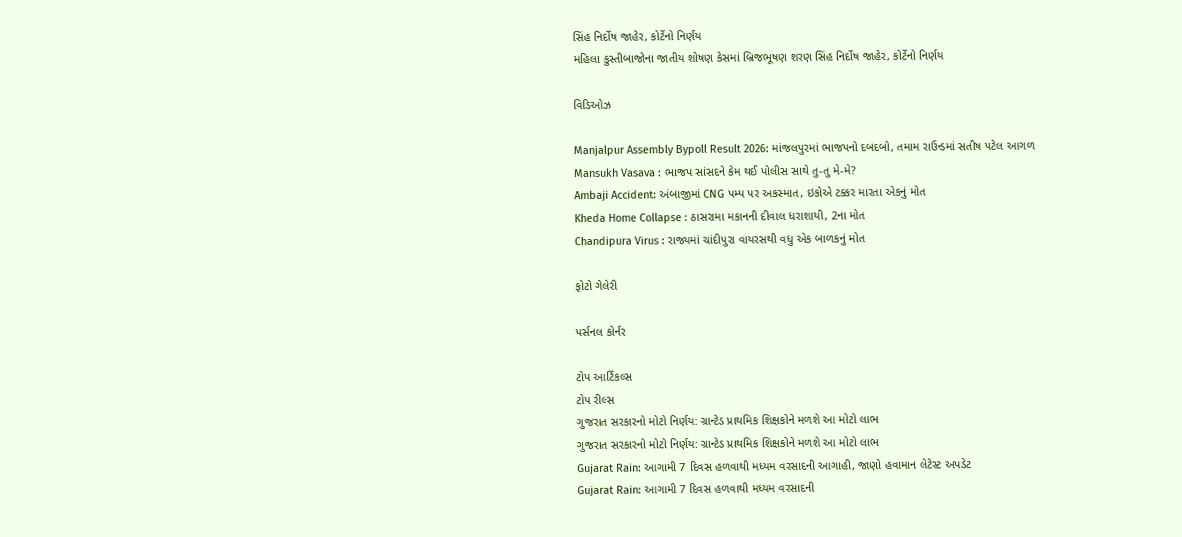સિંહ નિર્દોષ જાહેર, કોર્ટેનો નિર્ણય
મહિલા કુસ્તીબાજોના જાતીય શોષણ કેસમાં બ્રિજભૂષણ શરણ સિંહ નિર્દોષ જાહેર, કોર્ટેનો નિર્ણય

વિડિઓઝ

Manjalpur Assembly Bypoll Result 2026: માંજલપુરમાં ભાજપનો દબદબો, તમામ રાઉન્ડમાં સતીષ પટેલ આગળ
Mansukh Vasava : ભાજપ સાંસદને કેમ થઈ પોલીસ સાથે તુ-તુ મે-મે?
Ambaji Accident: અંબાજીમાં CNG પમ્પ પર અકસ્માત, ઇકોએ ટક્કર મારતા એકનું મોત
Kheda Home Collapse : ઠાસરામા મકાનની દીવાલ ધરાશાયી, 2ના મોત
Chandipura Virus : રાજ્યમાં ચાંદીપુરા વાયરસથી વધુ એક બાળકનું મોત

ફોટો ગેલેરી

પર્સનલ કોર્નર

ટોપ આર્ટિકલ્સ
ટોપ રીલ્સ
ગુજરાત સરકારનો મોટો નિર્ણય: ગ્રાન્ટેડ પ્રાથમિક શિક્ષકોને મળશે આ મોટો લાભ
ગુજરાત સરકારનો મોટો નિર્ણય: ગ્રાન્ટેડ પ્રાથમિક શિક્ષકોને મળશે આ મોટો લાભ
Gujarat Rain: આગામી 7 દિવસ હળવાથી મધ્યમ વરસાદની આગાહી, જાણો હવામાન લેટેસ્ટ અપડેટ
Gujarat Rain: આગામી 7 દિવસ હળવાથી મધ્યમ વરસાદની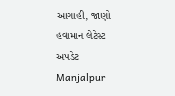આગાહી, જાણો હવામાન લેટેસ્ટ અપડેટ
Manjalpur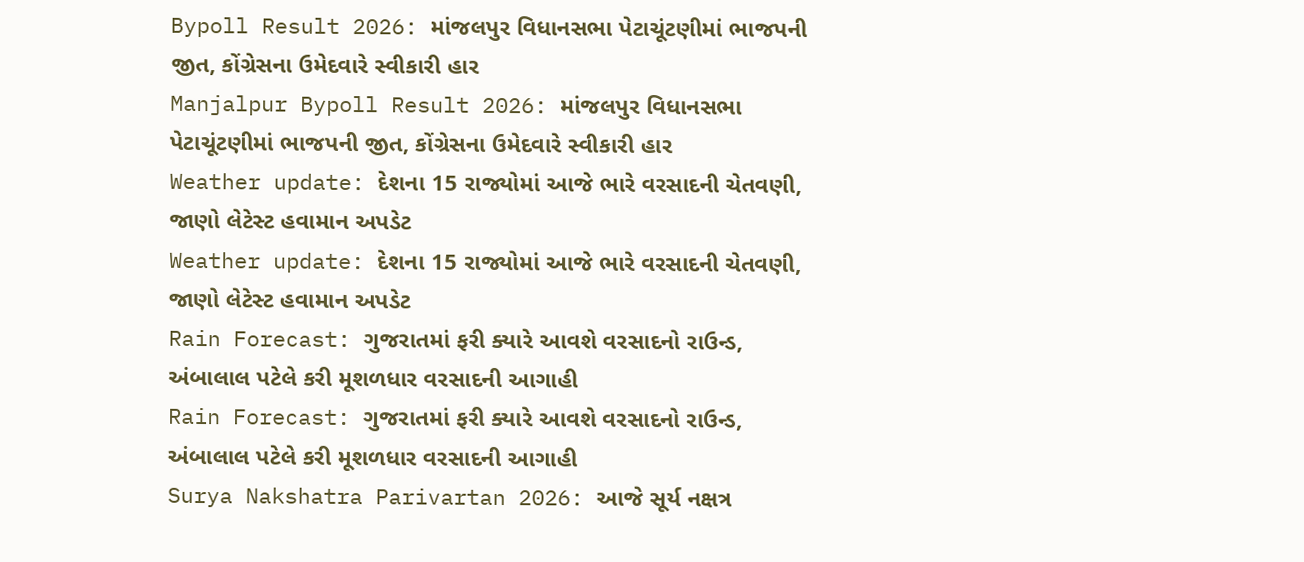Bypoll Result 2026: માંજલપુર વિધાનસભા પેટાચૂંટણીમાં ભાજપની જીત, કોંગ્રેસના ઉમેદવારે સ્વીકારી હાર
Manjalpur Bypoll Result 2026: માંજલપુર વિધાનસભા પેટાચૂંટણીમાં ભાજપની જીત, કોંગ્રેસના ઉમેદવારે સ્વીકારી હાર
Weather update: દેશના 15 રાજ્યોમાં આજે ભારે વરસાદની ચેતવણી, જાણો લેટેસ્ટ હવામાન અપડેટ
Weather update: દેશના 15 રાજ્યોમાં આજે ભારે વરસાદની ચેતવણી, જાણો લેટેસ્ટ હવામાન અપડેટ
Rain Forecast: ગુજરાતમાં ફરી ક્યારે આવશે વરસાદનો રાઉન્ડ, અંબાલાલ પટેલે કરી મૂશળધાર વરસાદની આગાહી
Rain Forecast: ગુજરાતમાં ફરી ક્યારે આવશે વરસાદનો રાઉન્ડ, અંબાલાલ પટેલે કરી મૂશળધાર વરસાદની આગાહી
Surya Nakshatra Parivartan 2026: આજે સૂર્ય નક્ષત્ર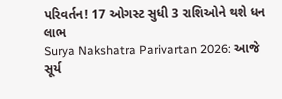પરિવર્તન! 17 ઓગસ્ટ સુધી 3 રાશિઓને થશે ધન લાભ
Surya Nakshatra Parivartan 2026: આજે સૂર્ય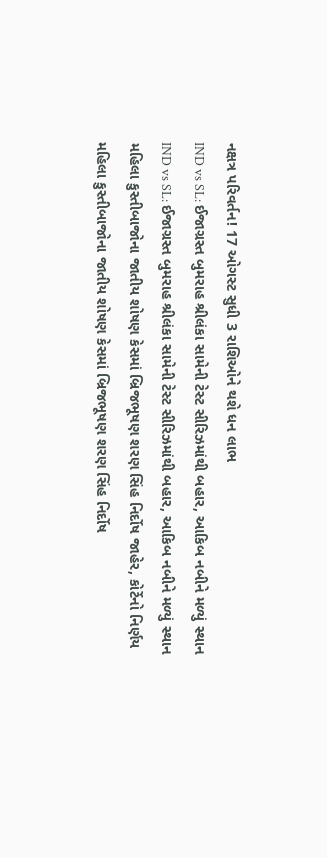નક્ષત્ર પરિવર્તન! 17 ઓગસ્ટ સુધી 3 રાશિઓને થશે ધન લાભ
IND vs SL: ઈજાગ્રસ્ત બુમરાહ શ્રીલંકા સામેની ટેસ્ટ સીરિઝમાંથી બહાર, આકિબ નબીને મળ્યું સ્થાન
IND vs SL: ઈજાગ્રસ્ત બુમરાહ શ્રીલંકા સામેની ટેસ્ટ સીરિઝમાંથી બહાર, આકિબ નબીને મળ્યું સ્થાન
મહિલા કુસ્તીબાજોના જાતીય શોષણ કેસમાં બ્રિજભૂષણ શરણ સિંહ નિર્દોષ જાહેર, કોર્ટેનો નિર્ણય
મહિલા કુસ્તીબાજોના જાતીય શોષણ કેસમાં બ્રિજભૂષણ શરણ સિંહ નિર્દોષ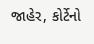જાહેર, કોર્ટેનો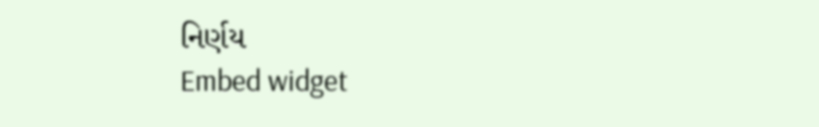નિર્ણય
Embed widget